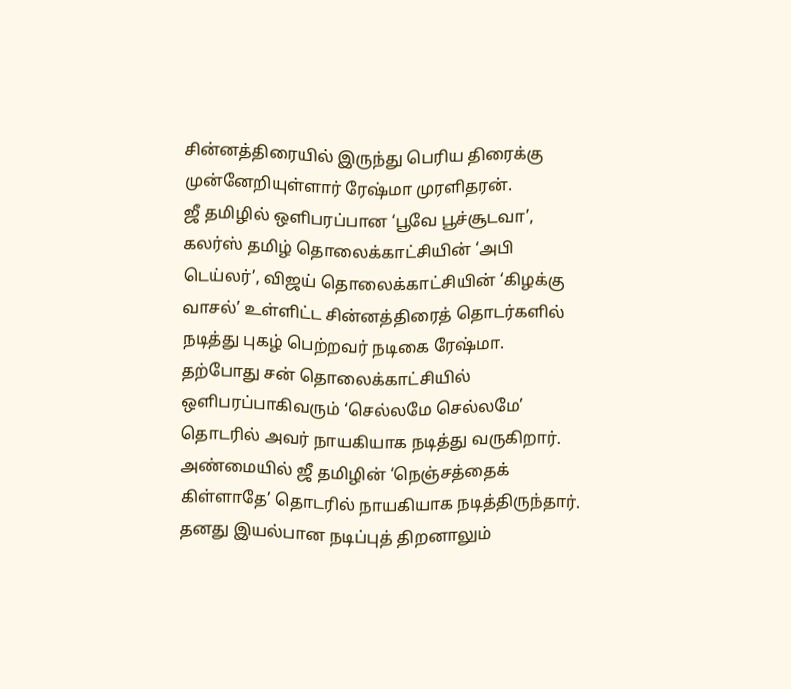சின்னத்திரையில் இருந்து பெரிய திரைக்கு முன்னேறியுள்ளார் ரேஷ்மா முரளிதரன்.
ஜீ தமிழில் ஒளிபரப்பான ‘பூவே பூச்சூடவா’, கலர்ஸ் தமிழ் தொலைக்காட்சியின் ‘அபி டெய்லர்’, விஜய் தொலைக்காட்சியின் ‘கிழக்கு வாசல்’ உள்ளிட்ட சின்னத்திரைத் தொடர்களில் நடித்து புகழ் பெற்றவர் நடிகை ரேஷ்மா.
தற்போது சன் தொலைக்காட்சியில் ஒளிபரப்பாகிவரும் ‘செல்லமே செல்லமே’ தொடரில் அவர் நாயகியாக நடித்து வருகிறார்.
அண்மையில் ஜீ தமிழின் ‘நெஞ்சத்தைக் கிள்ளாதே’ தொடரில் நாயகியாக நடித்திருந்தார். தனது இயல்பான நடிப்புத் திறனாலும்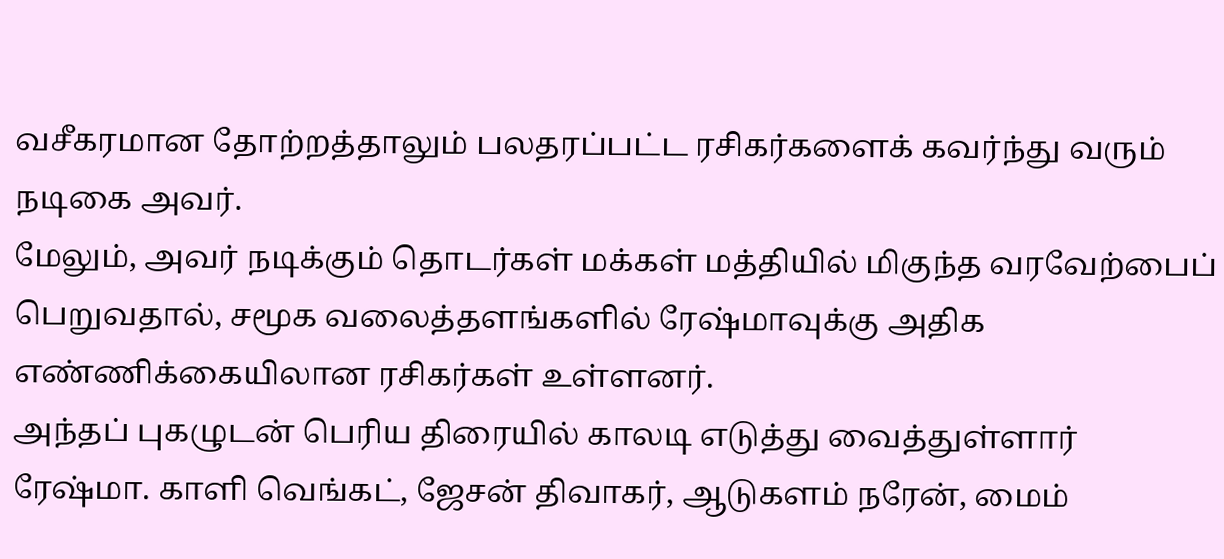வசீகரமான தோற்றத்தாலும் பலதரப்பட்ட ரசிகர்களைக் கவர்ந்து வரும் நடிகை அவர்.
மேலும், அவர் நடிக்கும் தொடர்கள் மக்கள் மத்தியில் மிகுந்த வரவேற்பைப் பெறுவதால், சமூக வலைத்தளங்களில் ரேஷ்மாவுக்கு அதிக எண்ணிக்கையிலான ரசிகர்கள் உள்ளனர்.
அந்தப் புகழுடன் பெரிய திரையில் காலடி எடுத்து வைத்துள்ளார் ரேஷ்மா. காளி வெங்கட், ஜேசன் திவாகர், ஆடுகளம் நரேன், மைம்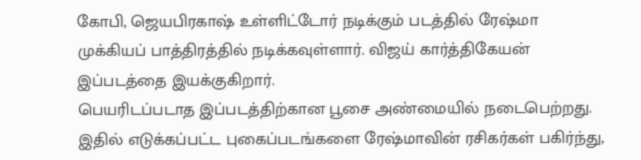கோபி, ஜெயபிரகாஷ் உள்ளிட்டோர் நடிக்கும் படத்தில் ரேஷ்மா முக்கியப் பாத்திரத்தில் நடிக்கவுள்ளார். விஜய் கார்த்திகேயன் இப்படத்தை இயக்குகிறார்.
பெயரிடப்படாத இப்படத்திற்கான பூசை அண்மையில் நடைபெற்றது. இதில் எடுக்கப்பட்ட புகைப்படங்களை ரேஷ்மாவின் ரசிகர்கள் பகிர்ந்து,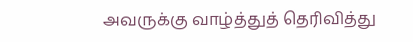அவருக்கு வாழ்த்துத் தெரிவித்து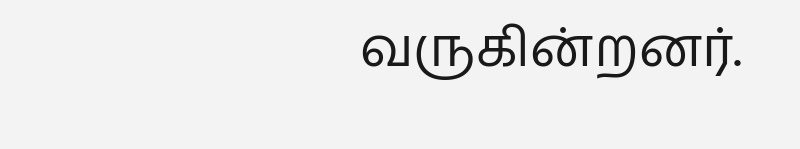வருகின்றனர்.